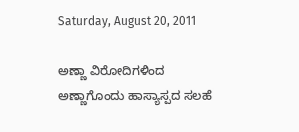Saturday, August 20, 2011

ಅಣ್ಣಾ ವಿರೋದಿಗಳಿಂದ ಅಣ್ಣಾಗೊಂದು ಹಾಸ್ಯಾಸ್ಪದ ಸಲಹೆ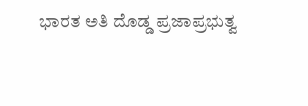ಭಾರತ ಅತಿ ದೊಡ್ಡ ಪ್ರಜಾಪ್ರಭುತ್ವ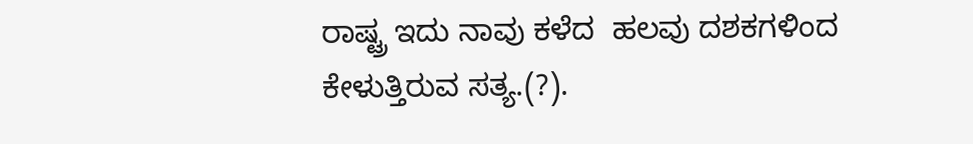ರಾಷ್ಟ್ರ ಇದು ನಾವು ಕಳೆದ  ಹಲವು ದಶಕಗಳಿಂದ  ಕೇಳುತ್ತಿರುವ ಸತ್ಯ.(?).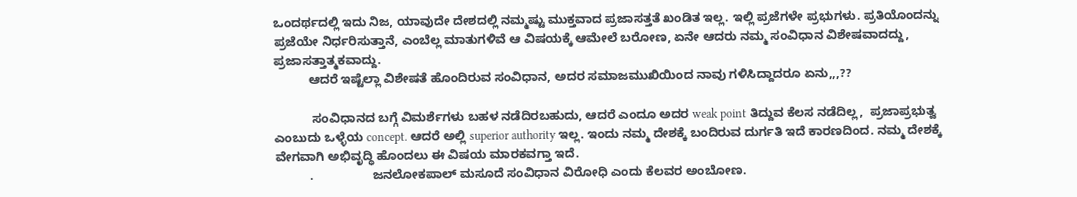ಒಂದರ್ಥದಲ್ಲಿ ಇದು ನಿಜ, ಯಾವುದೇ ದೇಶದಲ್ಲಿ ನಮ್ಮಷ್ಟು ಮುಕ್ತವಾದ ಪ್ರಜಾಸತ್ತತೆ ಖಂಡಿತ ಇಲ್ಲ. ಇಲ್ಲಿ ಪ್ರಜೆಗಳೇ ಪ್ರಭುಗಳು. ಪ್ರತಿಯೊಂದನ್ನು ಪ್ರಜೆಯೇ ನಿರ್ಧರಿಸುತ್ತಾನೆ, ಎಂಬೆಲ್ಲ ಮಾತುಗಳಿವೆ ಆ ವಿಷಯಕ್ಕೆ ಆಮೇಲೆ ಬರೋಣ, ಏನೇ ಆದರು ನಮ್ಮ ಸಂವಿಧಾನ ವಿಶೇಷವಾದದ್ದು, ಪ್ರಜಾಸತ್ತಾತ್ಮಕವಾದ್ದು.
          ಆದರೆ ಇಷ್ಟೆಲ್ಲಾ ವಿಶೇಷತೆ ಹೊಂದಿರುವ ಸಂವಿಧಾನ, ಅದರ ಸಮಾಜಮುಖಿಯಿಂದ ನಾವು ಗಳಿಸಿದ್ದಾದರೂ ಏನು,,,??

           ಸಂವಿಧಾನದ ಬಗ್ಗೆ ವಿಮರ್ಶೆಗಳು ಬಹಳ ನಡೆದಿರಬಹುದು, ಆದರೆ ಎಂದೂ ಅದರ weak point ತಿದ್ದುವ ಕೆಲಸ ನಡೆದಿಲ್ಲ,  ಪ್ರಜಾಪ್ರಭುತ್ವ ಎಂಬುದು ಒಳ್ಳೆಯ concept. ಆದರೆ ಅಲ್ಲಿ superior authority ಇಲ್ಲ. ಇಂದು ನಮ್ಮ ದೇಶಕ್ಕೆ ಬಂದಿರುವ ದುರ್ಗತಿ ಇದೆ ಕಾರಣದಿಂದ. ನಮ್ಮ ದೇಶಕ್ಕೆ ವೇಗವಾಗಿ ಅಭಿವೃದ್ಧಿ ಹೊಂದಲು ಈ ವಿಷಯ ಮಾರಕವಗ್ತಾ ಇದೆ.
          .                 ಜನಲೋಕಪಾಲ್ ಮಸೂದೆ ಸಂವಿಧಾನ ವಿರೋಧಿ ಎಂದು ಕೆಲವರ ಅಂಬೋಣ.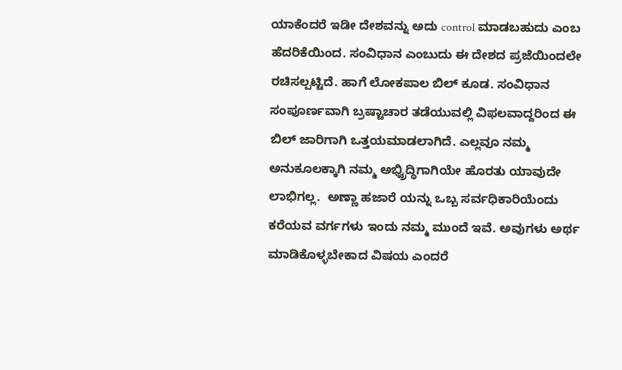ಯಾಕೆಂದರೆ ಇಡೀ ದೇಶವನ್ನು ಅದು control ಮಾಡಬಹುದು ಎಂಬ ಹೆದರಿಕೆಯಿಂದ. ಸಂವಿಧಾನ ಎಂಬುದು ಈ ದೇಶದ ಪ್ರಜೆಯಿಂದಲೇ ರಚಿಸಲ್ಪಟ್ಟಿದೆ. ಹಾಗೆ ಲೋಕಪಾಲ ಬಿಲ್ ಕೂಡ. ಸಂವಿಧಾನ ಸಂಪೂರ್ಣವಾಗಿ ಬ್ರಷ್ಟಾಚಾರ ತಡೆಯುವಲ್ಲಿ ವಿಫಲವಾದ್ದರಿಂದ ಈ ಬಿಲ್ ಜಾರಿಗಾಗಿ ಒತ್ತಯಮಾಡಲಾಗಿದೆ. ಎಲ್ಲವೂ ನಮ್ಮ ಅನುಕೂಲಕ್ಕಾಗಿ ನಮ್ಮ ಅಭ್ವ್ರಿದ್ಧಿಗಾಗಿಯೇ ಹೊರತು ಯಾವುದೇ ಲಾಭಿಗಲ್ಲ.  ಅಣ್ಣಾ ಹಜಾರೆ ಯನ್ನು ಒಬ್ಬ ಸರ್ವಧಿಕಾರಿಯೆಂದು ಕರೆಯವ ವರ್ಗಗಳು ಇಂದು ನಮ್ಮ ಮುಂದೆ ಇವೆ. ಅವುಗಳು ಅರ್ಥ ಮಾಡಿಕೊಳ್ಳಬೇಕಾದ ವಿಷಯ ಎಂದರೆ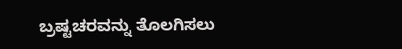ಬ್ರಷ್ಟಚರವನ್ನು ತೊಲಗಿಸಲು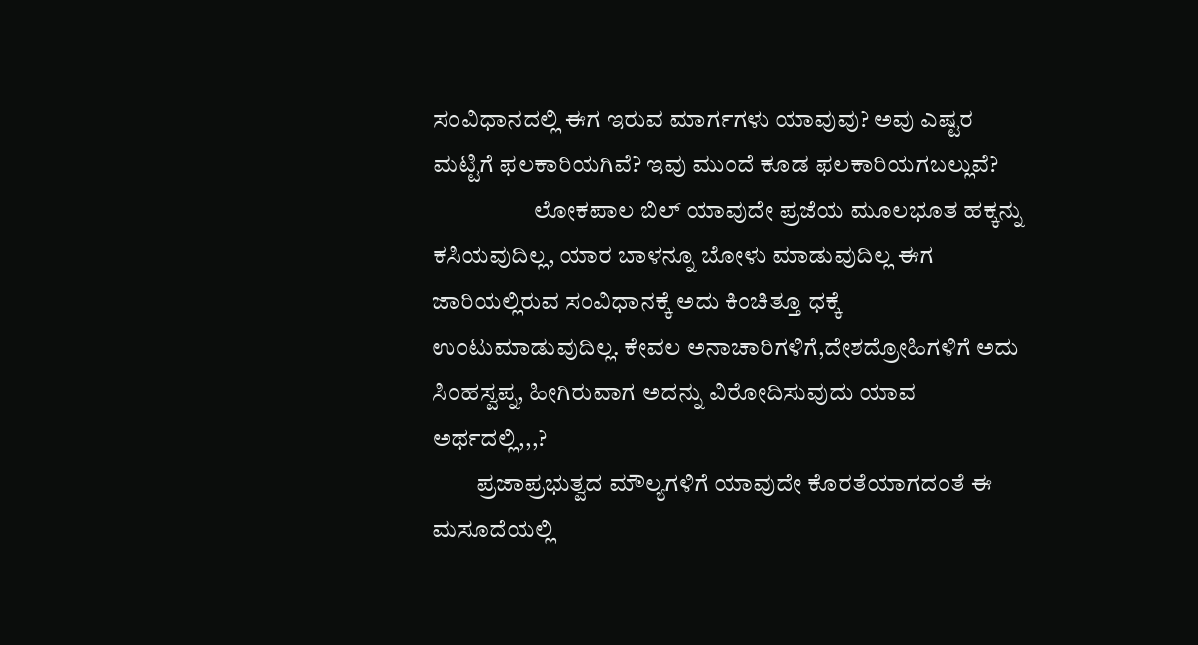ಸಂವಿಧಾನದಲ್ಲಿ ಈಗ ಇರುವ ಮಾರ್ಗಗಳು ಯಾವುವು? ಅವು ಎಷ್ಟರ ಮಟ್ಟಿಗೆ ಫಲಕಾರಿಯಗಿವೆ? ಇವು ಮುಂದೆ ಕೂಡ ಫಲಕಾರಿಯಗಬಲ್ಲುವೆ?
                     ಲೋಕಪಾಲ ಬಿಲ್ ಯಾವುದೇ ಪ್ರಜೆಯ ಮೂಲಭೂತ ಹಕ್ಕನ್ನು ಕಸಿಯವುದಿಲ್ಲ, ಯಾರ ಬಾಳನ್ನೂ ಬೋಳು ಮಾಡುವುದಿಲ್ಲ ಈಗ ಜಾರಿಯಲ್ಲಿರುವ ಸಂವಿಧಾನಕ್ಕೆ ಅದು ಕಿಂಚಿತ್ತೂ ಧಕ್ಕೆ ಉಂಟುಮಾಡುವುದಿಲ್ಲ. ಕೇವಲ ಅನಾಚಾರಿಗಳಿಗೆ,ದೇಶದ್ರೋಹಿಗಳಿಗೆ ಅದು ಸಿಂಹಸ್ವಪ್ನ, ಹೀಗಿರುವಾಗ ಅದನ್ನು ವಿರೋದಿಸುವುದು ಯಾವ ಅರ್ಥದಲ್ಲಿ,,,?
         ಪ್ರಜಾಪ್ರಭುತ್ವದ ಮೌಲ್ಯಗಳಿಗೆ ಯಾವುದೇ ಕೊರತೆಯಾಗದಂತೆ ಈ ಮಸೂದೆಯಲ್ಲಿ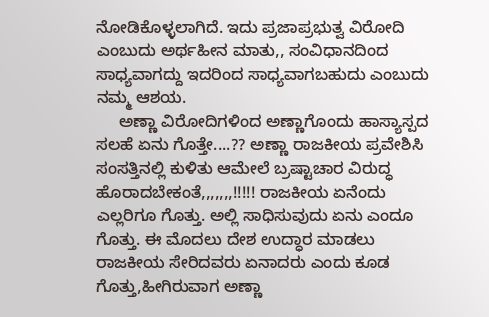ನೋಡಿಕೊಳ್ಳಲಾಗಿದೆ. ಇದು ಪ್ರಜಾಪ್ರಭುತ್ವ ವಿರೋದಿ ಎಂಬುದು ಅರ್ಥಹೀನ ಮಾತು,, ಸಂವಿಧಾನದಿಂದ ಸಾಧ್ಯವಾಗದ್ದು ಇದರಿಂದ ಸಾಧ್ಯವಾಗಬಹುದು ಎಂಬುದು ನಮ್ಮ ಆಶಯ.
     ಅಣ್ಣಾ ವಿರೋದಿಗಳಿಂದ ಅಣ್ಣಾಗೊಂದು ಹಾಸ್ಯಾಸ್ಪದ ಸಲಹೆ ಏನು ಗೊತ್ತೇ....?? ಅಣ್ಣಾ ರಾಜಕೀಯ ಪ್ರವೇಶಿಸಿ ಸಂಸತ್ತಿನಲ್ಲಿ ಕುಳಿತು ಆಮೇಲೆ ಬ್ರಷ್ಟಾಚಾರ ವಿರುದ್ಧ ಹೊರಾದಬೇಕಂತೆ,,,,,,,!!!!! ರಾಜಕೀಯ ಏನೆಂದು ಎಲ್ಲರಿಗೂ ಗೊತ್ತು. ಅಲ್ಲಿ ಸಾಧಿಸುವುದು ಏನು ಎಂದೂ ಗೊತ್ತು. ಈ ಮೊದಲು ದೇಶ ಉದ್ಧಾರ ಮಾಡಲು ರಾಜಕೀಯ ಸೇರಿದವರು ಏನಾದರು ಎಂದು ಕೂಡ ಗೊತ್ತು,ಹೀಗಿರುವಾಗ ಅಣ್ಣಾ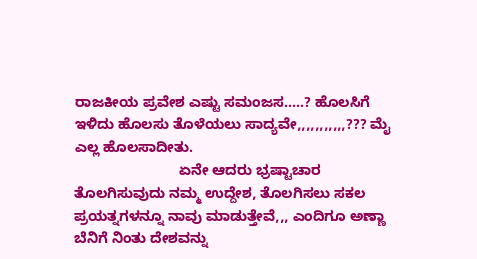ರಾಜಕೀಯ ಪ್ರವೇಶ ಎಷ್ಟು ಸಮಂಜಸ.....? ಹೊಲಸಿಗೆ ಇಳಿದು ಹೊಲಸು ತೊಳೆಯಲು ಸಾದ್ಯವೇ,,,,,,,,,,,??? ಮೈ ಎಲ್ಲ ಹೊಲಸಾದೀತು.
                          ಏನೇ ಆದರು ಭ್ರಷ್ಟಾಚಾರ ತೊಲಗಿಸುವುದು ನಮ್ಮ ಉದ್ದೇಶ, ತೊಲಗಿಸಲು ಸಕಲ ಪ್ರಯತ್ನಗಳನ್ನೂ ನಾವು ಮಾಡುತ್ತೇವೆ,,, ಎಂದಿಗೂ ಅಣ್ಣಾ ಬೆನಿಗೆ ನಿಂತು ದೇಶವನ್ನು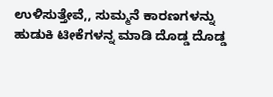ಉಳಿಸುತ್ತೇವೆ,, ಸುಮ್ಮನೆ ಕಾರಣಗಳನ್ನು ಹುಡುಕಿ ಟೀಕೆಗಳನ್ನ ಮಾಡಿ ದೊಡ್ಡ ದೊಡ್ಡ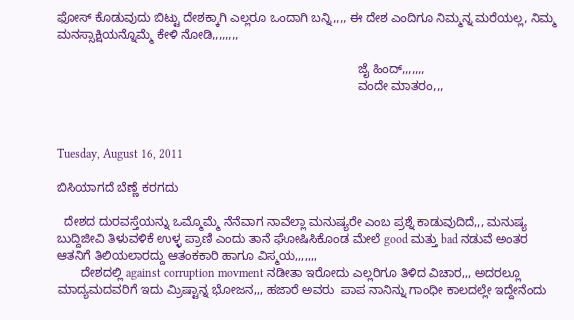ಫೋಸ್ ಕೊಡುವುದು ಬಿಟ್ಟು ದೇಶಕ್ಕಾಗಿ ಎಲ್ಲರೂ ಒಂದಾಗಿ ಬನ್ನಿ,,,, ಈ ದೇಶ ಎಂದಿಗೂ ನಿಮ್ಮನ್ನ ಮರೆಯಲ್ಲ, ನಿಮ್ಮ ಮನಸ್ಸಾಕ್ಷಿಯನ್ನೊಮ್ಮೆ ಕೇಳಿ ನೋಡಿ,,,,,,,,

                                                                                       ಜೈ ಹಿಂದ್,,,,,,,
                                                                                       ವಂದೇ ಮಾತರಂ,,,



Tuesday, August 16, 2011

ಬಿಸಿಯಾಗದೆ ಬೆಣ್ಣೆ ಕರಗದು

  ದೇಶದ ದುರವಸ್ತೆಯನ್ನು ಒಮ್ಮೊಮ್ಮೆ ನೆನೆವಾಗ ನಾವೆಲ್ಲಾ ಮನುಷ್ಯರೇ ಎಂಬ ಪ್ರಶ್ನೆ ಕಾಡುವುದಿದೆ,,, ಮನುಷ್ಯ ಬುದ್ದಿಜೀವಿ ತಿಳುವಳಿಕೆ ಉಳ್ಳ ಪ್ರಾಣಿ ಎಂದು ತಾನೆ ಘೋಷಿಸಿಕೊಂಡ ಮೇಲೆ good ಮತ್ತು bad ನಡುವೆ ಅಂತರ ಆತನಿಗೆ ತಿಲಿಯಲಾರದ್ದು ಆತಂಕಕಾರಿ ಹಾಗೂ ವಿಸ್ಮಯ,,,,,,,
       ದೇಶದಲ್ಲಿ against corruption movment ನಡೀತಾ ಇರೋದು ಎಲ್ಲರಿಗೂ ತಿಳಿದ ವಿಚಾರ,,, ಅದರಲ್ಲೂ ಮಾದ್ಯಮದವರಿಗೆ ಇದು ಮ್ರಿಷ್ಟಾನ್ನ ಭೋಜನ,,, ಹಜಾರೆ ಅವರು  ಪಾಪ ನಾನಿನ್ನು ಗಾಂಧೀ ಕಾಲದಲ್ಲೇ ಇದ್ದೇನೆಂದು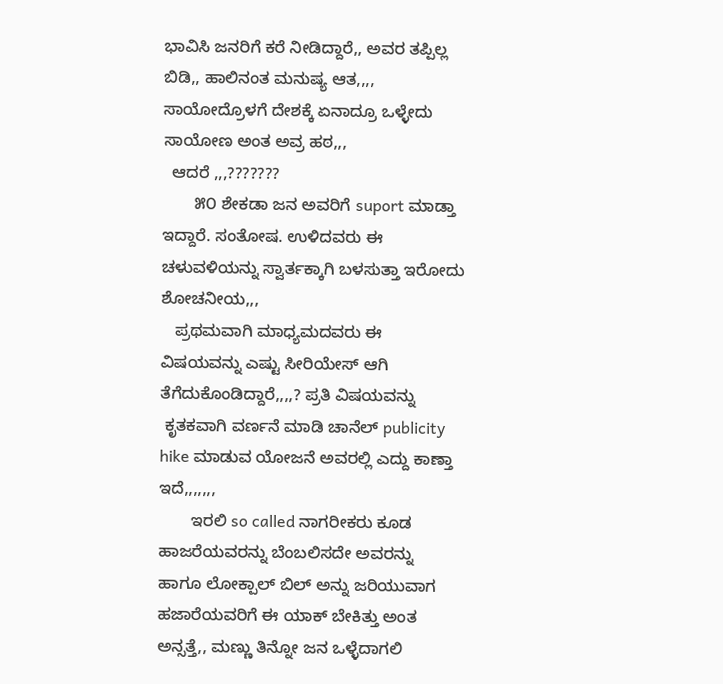ಭಾವಿಸಿ ಜನರಿಗೆ ಕರೆ ನೀಡಿದ್ದಾರೆ,, ಅವರ ತಪ್ಪಿಲ್ಲ ಬಿಡಿ,, ಹಾಲಿನಂತ ಮನುಷ್ಯ ಆತ,,,, ಸಾಯೋದ್ರೊಳಗೆ ದೇಶಕ್ಕೆ ಏನಾದ್ರೂ ಒಳ್ಳೇದು ಸಾಯೋಣ ಅಂತ ಅವ್ರ ಹಠ,,,
  ಆದರೆ ,,,???????
       ೫೦ ಶೇಕಡಾ ಜನ ಅವರಿಗೆ suport ಮಾಡ್ತಾ ಇದ್ದಾರೆ. ಸಂತೋಷ. ಉಳಿದವರು ಈ ಚಳುವಳಿಯನ್ನು ಸ್ವಾರ್ತಕ್ಕಾಗಿ ಬಳಸುತ್ತಾ ಇರೋದು ಶೋಚನೀಯ,,,
   ಪ್ರಥಮವಾಗಿ ಮಾಧ್ಯಮದವರು ಈ ವಿಷಯವನ್ನು ಎಷ್ಟು ಸೀರಿಯೇಸ್ ಆಗಿ ತೆಗೆದುಕೊಂಡಿದ್ದಾರೆ,,,,? ಪ್ರತಿ ವಿಷಯವನ್ನು
 ಕೃತಕವಾಗಿ ವರ್ಣನೆ ಮಾಡಿ ಚಾನೆಲ್ publicity hike ಮಾಡುವ ಯೋಜನೆ ಅವರಲ್ಲಿ ಎದ್ದು ಕಾಣ್ತಾ ಇದೆ,,,,,,,
       ಇರಲಿ so called ನಾಗರೀಕರು ಕೂಡ ಹಾಜರೆಯವರನ್ನು ಬೆಂಬಲಿಸದೇ ಅವರನ್ನು  ಹಾಗೂ ಲೋಕ್ಪಾಲ್ ಬಿಲ್ ಅನ್ನು ಜರಿಯುವಾಗ  ಹಜಾರೆಯವರಿಗೆ ಈ ಯಾಕ್ ಬೇಕಿತ್ತು ಅಂತ ಅನ್ಸತ್ತೆ,, ಮಣ್ಣು ತಿನ್ನೋ ಜನ ಒಳ್ಳೆದಾಗಲಿ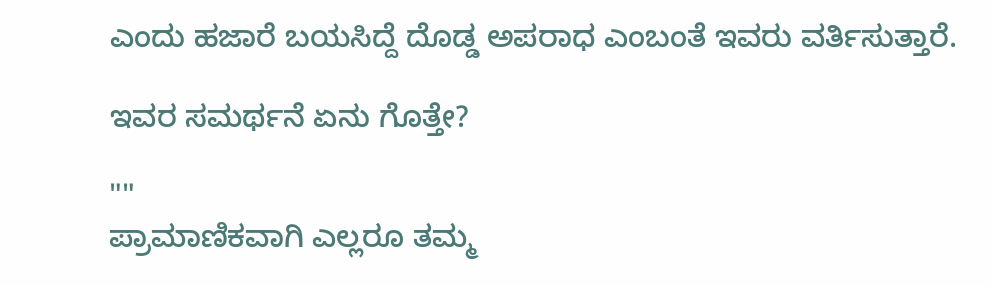ಎಂದು ಹಜಾರೆ ಬಯಸಿದ್ದೆ ದೊಡ್ಡ ಅಪರಾಧ ಎಂಬಂತೆ ಇವರು ವರ್ತಿಸುತ್ತಾರೆ.

ಇವರ ಸಮರ್ಥನೆ ಏನು ಗೊತ್ತೇ?

""
ಪ್ರಾಮಾಣಿಕವಾಗಿ ಎಲ್ಲರೂ ತಮ್ಮ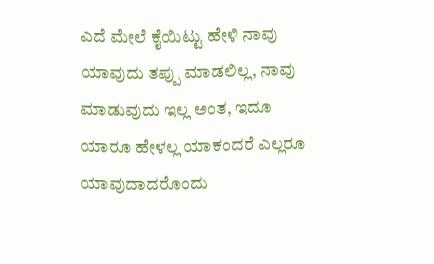ಎದೆ ಮೇಲೆ ಕೈಯಿಟ್ಟು ಹೇಳಿ ನಾವು ಯಾವುದು ತಪ್ಪು ಮಾಡಲಿಲ್ಲ, ನಾವು ಮಾಡುವುದು ಇಲ್ಲ ಅಂತ, ಇದೂ ಯಾರೂ ಹೇಳಲ್ಲ ಯಾಕಂದರೆ ಎಲ್ಲರೂ ಯಾವುದಾದರೊಂದು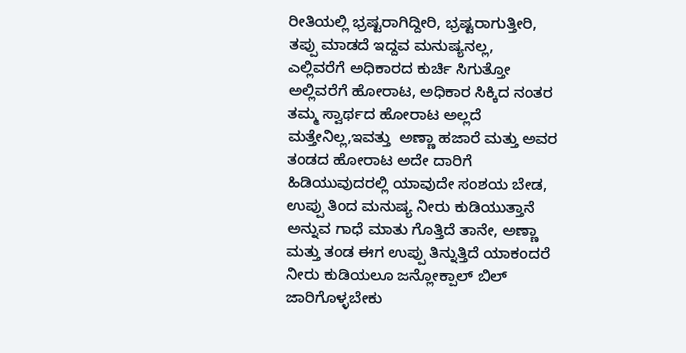ರೀತಿಯಲ್ಲಿ ಭ್ರಷ್ಟರಾಗಿದ್ದೀರಿ, ಭ್ರಷ್ಟರಾಗುತ್ತೀರಿ, ತಪ್ಪು ಮಾಡದೆ ಇದ್ದವ ಮನುಷ್ಯನಲ್ಲ,
ಎಲ್ಲಿವರೆಗೆ ಅಧಿಕಾರದ ಕುರ್ಚಿ ಸಿಗುತ್ತೋ ಅಲ್ಲಿವರೆಗೆ ಹೋರಾಟ, ಅಧಿಕಾರ ಸಿಕ್ಕಿದ ನಂತರ ತಮ್ಮ ಸ್ವಾರ್ಥದ ಹೋರಾಟ ಅಲ್ಲದೆ ಮತ್ತೇನಿಲ್ಲ,ಇವತ್ತು  ಅಣ್ಣಾ ಹಜಾರೆ ಮತ್ತು ಅವರ ತಂಡದ ಹೋರಾಟ ಅದೇ ದಾರಿಗೆ ಹಿಡಿಯುವುದರಲ್ಲಿ ಯಾವುದೇ ಸಂಶಯ ಬೇಡ, ಉಪ್ಪು ತಿಂದ ಮನುಷ್ಯ ನೀರು ಕುಡಿಯುತ್ತಾನೆ ಅನ್ನುವ ಗಾಧೆ ಮಾತು ಗೊತ್ತಿದೆ ತಾನೇ, ಅಣ್ಣಾ ಮತ್ತು ತಂಡ ಈಗ ಉಪ್ಪು ತಿನ್ನುತ್ತಿದೆ ಯಾಕಂದರೆ ನೀರು ಕುಡಿಯಲೂ ಜನ್ಲೋಕ್ಪಾಲ್ ಬಿಲ್ ಜಾರಿಗೊಳ್ಳಬೇಕು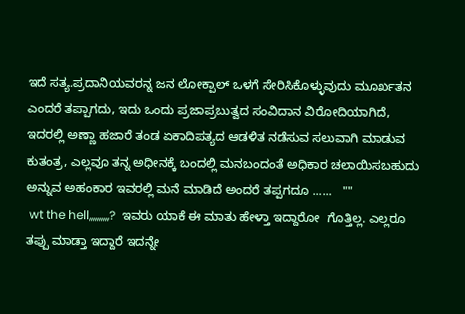ಇದೆ ಸತ್ಯ.ಪ್ರದಾನಿಯವರನ್ನ ಜನ ಲೋಕ್ಪಾಲ್ ಒಳಗೆ ಸೇರಿಸಿಕೊಳ್ಳುವುದು ಮೂರ್ಖತನ ಎಂದರೆ ತಪ್ಪಾಗದು, ಇದು ಒಂದು ಪ್ರಜಾಪ್ರಬುತ್ವದ ಸಂವಿದಾನ ವಿರೋದಿಯಾಗಿದೆ, ಇದರಲ್ಲಿ ಅಣ್ಣಾ ಹಜಾರೆ ತಂಡ ಏಕಾದಿಪತ್ಯದ ಆಡಳಿತ ನಡೆಸುವ ಸಲುವಾಗಿ ಮಾಡುವ ಕುತಂತ್ರ, ಎಲ್ಲವೂ ತನ್ನ ಅಧೀನಕ್ಕೆ ಬಂದಲ್ಲಿ ಮನಬಂದಂತೆ ಅಧಿಕಾರ ಚಲಾಯಿಸಬಹುದು ಅನ್ನುವ ಅಹಂಕಾರ ಇವರಲ್ಲಿ ಮನೆ ಮಾಡಿದೆ ಅಂದರೆ ತಪ್ಪಗದೂ ......   ""
 wt the hell,,,,,,,,,,?  ಇವರು ಯಾಕೆ ಈ ಮಾತು ಹೇಳ್ತಾ ಇದ್ದಾರೋ  ಗೊತ್ತಿಲ್ಲ. ಎಲ್ಲರೂ ತಪ್ಪು ಮಾಡ್ತಾ ಇದ್ದಾರೆ ಇದನ್ನೇ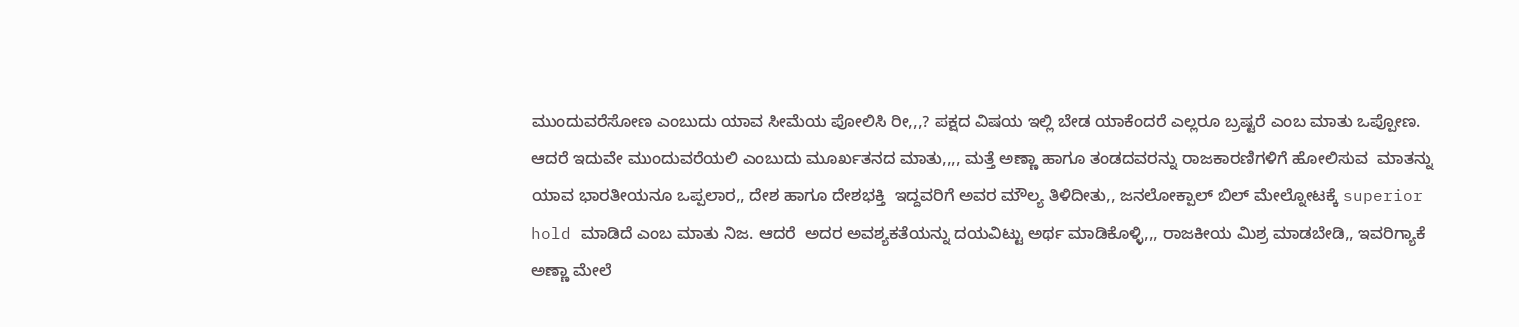ಮುಂದುವರೆಸೋಣ ಎಂಬುದು ಯಾವ ಸೀಮೆಯ ಪೋಲಿಸಿ ರೀ,,,? ಪಕ್ಷದ ವಿಷಯ ಇಲ್ಲಿ ಬೇಡ ಯಾಕೆಂದರೆ ಎಲ್ಲರೂ ಬ್ರಷ್ಟರೆ ಎಂಬ ಮಾತು ಒಪ್ಪೋಣ. ಆದರೆ ಇದುವೇ ಮುಂದುವರೆಯಲಿ ಎಂಬುದು ಮೂರ್ಖತನದ ಮಾತು,,,, ಮತ್ತೆ ಅಣ್ಣಾ ಹಾಗೂ ತಂಡದವರನ್ನು ರಾಜಕಾರಣಿಗಳಿಗೆ ಹೋಲಿಸುವ  ಮಾತನ್ನು ಯಾವ ಭಾರತೀಯನೂ ಒಪ್ಪಲಾರ,, ದೇಶ ಹಾಗೂ ದೇಶಭಕ್ತಿ  ಇದ್ದವರಿಗೆ ಅವರ ಮೌಲ್ಯ ತಿಳಿದೀತು,, ಜನಲೋಕ್ಪಾಲ್ ಬಿಲ್ ಮೇಲ್ನೋಟಕ್ಕೆ superior hold ಮಾಡಿದೆ ಎಂಬ ಮಾತು ನಿಜ. ಆದರೆ  ಅದರ ಅವಶ್ಯಕತೆಯನ್ನು ದಯವಿಟ್ಟು ಅರ್ಥ ಮಾಡಿಕೊಳ್ಳಿ,,, ರಾಜಕೀಯ ಮಿಶ್ರ ಮಾಡಬೇಡಿ,, ಇವರಿಗ್ಯಾಕೆ  ಅಣ್ಣಾ ಮೇಲೆ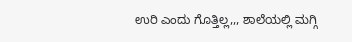ಉರಿ ಎಂದು ಗೊತ್ತಿಲ್ಲ,,, ಶಾಲೆಯಲ್ಲಿ ಮಗ್ಗಿ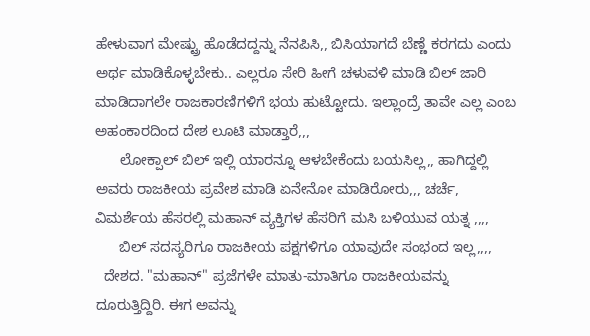ಹೇಳುವಾಗ ಮೇಷ್ಟ್ರು ಹೊಡೆದದ್ದನ್ನು ನೆನಪಿಸಿ,, ಬಿಸಿಯಾಗದೆ ಬೆಣ್ಣೆ ಕರಗದು ಎಂದು  ಅರ್ಥ ಮಾಡಿಕೊಳ್ಳಬೇಕು.. ಎಲ್ಲರೂ ಸೇರಿ ಹೀಗೆ ಚಳುವಳಿ ಮಾಡಿ ಬಿಲ್ ಜಾರಿ ಮಾಡಿದಾಗಲೇ ರಾಜಕಾರಣಿಗಳಿಗೆ ಭಯ ಹುಟ್ಟೋದು. ಇಲ್ಲಾಂದ್ರೆ ತಾವೇ ಎಲ್ಲ ಎಂಬ ಅಹಂಕಾರದಿಂದ ದೇಶ ಲೂಟಿ ಮಾಡ್ತಾರೆ,,,
      ಲೋಕ್ಪಾಲ್ ಬಿಲ್ ಇಲ್ಲಿ ಯಾರನ್ನೂ ಆಳಬೇಕೆಂದು ಬಯಸಿಲ್ಲ,, ಹಾಗಿದ್ದಲ್ಲಿ ಅವರು ರಾಜಕೀಯ ಪ್ರವೇಶ ಮಾಡಿ ಏನೇನೋ ಮಾಡಿರೋರು,,, ಚರ್ಚೆ, ವಿಮರ್ಶೆಯ ಹೆಸರಲ್ಲಿ ಮಹಾನ್ ವ್ಯಕ್ತಿಗಳ ಹೆಸರಿಗೆ ಮಸಿ ಬಳಿಯುವ ಯತ್ನ ,,,,
      ಬಿಲ್ ಸದಸ್ಯರಿಗೂ ರಾಜಕೀಯ ಪಕ್ಷಗಳಿಗೂ ಯಾವುದೇ ಸಂಭಂದ ಇಲ್ಲ,,,,
  ದೇಶದ. "ಮಹಾನ್" ಪ್ರಜೆಗಳೇ ಮಾತು-ಮಾತಿಗೂ ರಾಜಕೀಯವನ್ನು ದೂರುತ್ತಿದ್ದಿರಿ. ಈಗ ಅವನ್ನು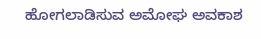ಹೋಗಲಾಡಿಸುವ ಅಮೋಘ ಅವಕಾಶ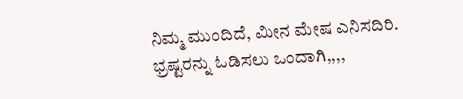ನಿಮ್ಮ ಮುಂದಿದೆ, ಮೀನ ಮೇಷ ಎನಿಸದಿರಿ. ಭ್ರಷ್ಟರನ್ನು ಓಡಿಸಲು ಒಂದಾಗಿ,,,,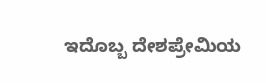ಇದೊಬ್ಬ ದೇಶಪ್ರೇಮಿಯ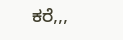ಕರೆ,,,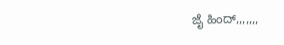ಜೈ ಹಿಂದ್,,,,,,,